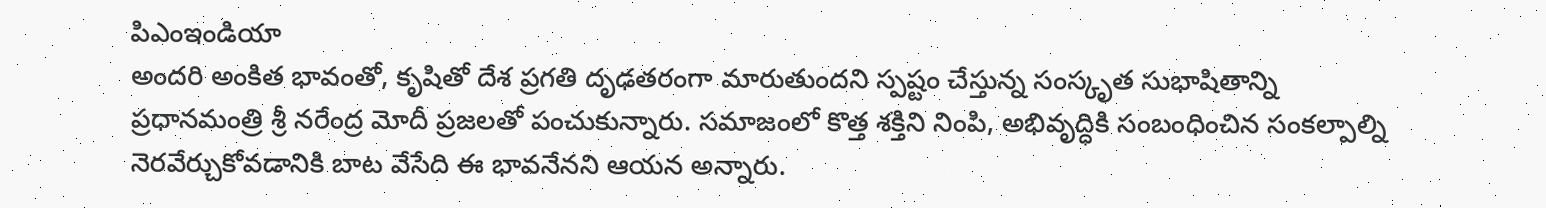పిఎంఇండియా
అందరి అంకిత భావంతో, కృషితో దేశ ప్రగతి దృఢతరంగా మారుతుందని స్పష్టం చేస్తున్న సంస్కృత సుభాషితాన్ని ప్రధానమంత్రి శ్రీ నరేంద్ర మోదీ ప్రజలతో పంచుకున్నారు. సమాజంలో కొత్త శక్తిని నింపి, అభివృద్ధికి సంబంధించిన సంకల్పాల్ని నెరవేర్చుకోవడానికి బాట వేసేది ఈ భావనేనని ఆయన అన్నారు.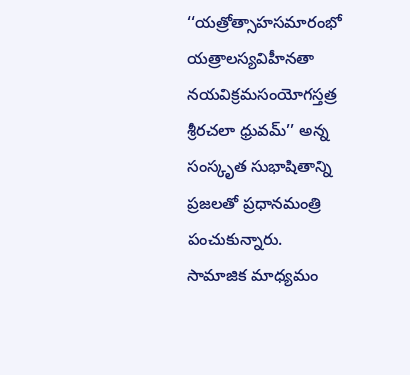‘‘యత్రోత్సాహసమారంభో యత్రాలస్యవిహీనతా
నయవిక్రమసంయోగస్తత్ర శ్రీరచలా ధ్రువమ్’’ అన్న సంస్కృత సుభాషితాన్ని ప్రజలతో ప్రధానమంత్రి పంచుకున్నారు.
సామాజిక మాధ్యమం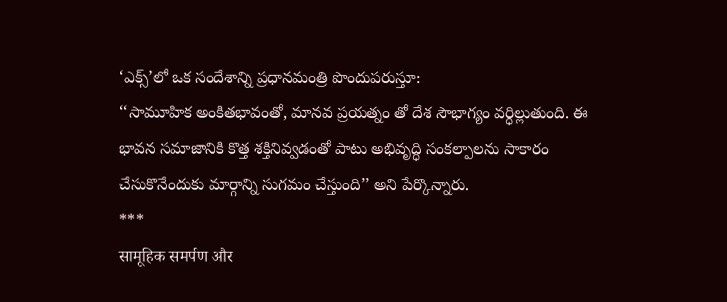‘ఎక్స్’లో ఒక సందేశాన్ని ప్రధానమంత్రి పొందుపరుస్తూ:
‘‘సామూహిక అంకితభావంతో, మానవ ప్రయత్నం తో దేశ సౌభాగ్యం వర్ధిల్లుతుంది. ఈ భావన సమాజానికి కొత్త శక్తినివ్వడంతో పాటు అభివృద్ధి సంకల్పాలను సాకారం చేసుకొనేందుకు మార్గాన్ని సుగమం చేస్తుంది’’ అని పేర్కొన్నారు.
***
सामूहिक समर्पण और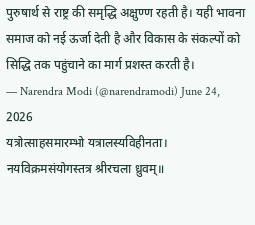पुरुषार्थ से राष्ट्र की समृद्धि अक्षुण्ण रहती है। यही भावना समाज को नई ऊर्जा देती है और विकास के संकल्पों को सिद्धि तक पहुंचाने का मार्ग प्रशस्त करती है।
— Narendra Modi (@narendramodi) June 24, 2026
यत्रोत्साहसमारम्भो यत्रालस्यविहीनता।
नयविक्रमसंयोगस्तत्र श्रीरचला ध्रुवम्॥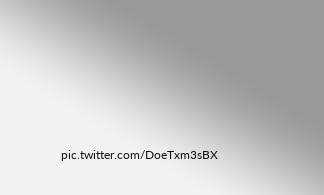pic.twitter.com/DoeTxm3sBX